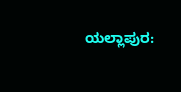ಯಲ್ಲಾಪುರ: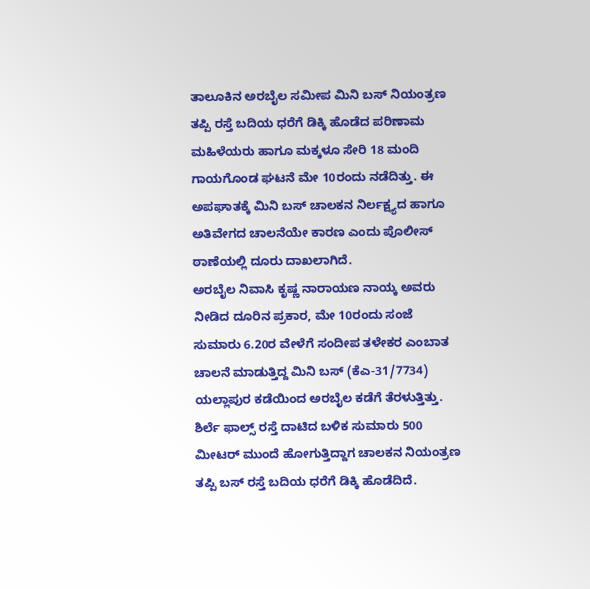ತಾಲೂಕಿನ ಅರಬೈಲ ಸಮೀಪ ಮಿನಿ ಬಸ್ ನಿಯಂತ್ರಣ ತಪ್ಪಿ ರಸ್ತೆ ಬದಿಯ ಧರೆಗೆ ಡಿಕ್ಕಿ ಹೊಡೆದ ಪರಿಣಾಮ ಮಹಿಳೆಯರು ಹಾಗೂ ಮಕ್ಕಳೂ ಸೇರಿ 18 ಮಂದಿ ಗಾಯಗೊಂಡ ಘಟನೆ ಮೇ 10ರಂದು ನಡೆದಿತ್ತು. ಈ ಅಪಘಾತಕ್ಕೆ ಮಿನಿ ಬಸ್ ಚಾಲಕನ ನಿರ್ಲಕ್ಷ್ಯದ ಹಾಗೂ ಅತಿವೇಗದ ಚಾಲನೆಯೇ ಕಾರಣ ಎಂದು ಪೊಲೀಸ್ ಠಾಣೆಯಲ್ಲಿ ದೂರು ದಾಖಲಾಗಿದೆ.
ಅರಬೈಲ ನಿವಾಸಿ ಕೃಷ್ಣ ನಾರಾಯಣ ನಾಯ್ಕ ಅವರು ನೀಡಿದ ದೂರಿನ ಪ್ರಕಾರ, ಮೇ 10ರಂದು ಸಂಜೆ ಸುಮಾರು 6.20ರ ವೇಳೆಗೆ ಸಂದೀಪ ತಳೇಕರ ಎಂಬಾತ ಚಾಲನೆ ಮಾಡುತ್ತಿದ್ದ ಮಿನಿ ಬಸ್ (ಕೆಎ-31/7734) ಯಲ್ಲಾಪುರ ಕಡೆಯಿಂದ ಅರಬೈಲ ಕಡೆಗೆ ತೆರಳುತ್ತಿತ್ತು. ಶಿರ್ಲೆ ಫಾಲ್ಸ್ ರಸ್ತೆ ದಾಟಿದ ಬಳಿಕ ಸುಮಾರು 500 ಮೀಟರ್ ಮುಂದೆ ಹೋಗುತ್ತಿದ್ದಾಗ ಚಾಲಕನ ನಿಯಂತ್ರಣ ತಪ್ಪಿ ಬಸ್ ರಸ್ತೆ ಬದಿಯ ಧರೆಗೆ ಡಿಕ್ಕಿ ಹೊಡೆದಿದೆ.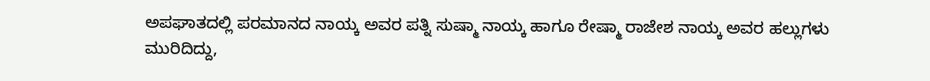ಅಪಘಾತದಲ್ಲಿ ಪರಮಾನದ ನಾಯ್ಕ ಅವರ ಪತ್ನಿ ಸುಷ್ಮಾ ನಾಯ್ಕ ಹಾಗೂ ರೇಷ್ಮಾ ರಾಜೇಶ ನಾಯ್ಕ ಅವರ ಹಲ್ಲುಗಳು ಮುರಿದಿದ್ದು,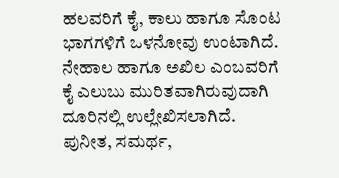ಹಲವರಿಗೆ ಕೈ, ಕಾಲು ಹಾಗೂ ಸೊಂಟ ಭಾಗಗಳಿಗೆ ಒಳನೋವು ಉಂಟಾಗಿದೆ. ನೇಹಾಲ ಹಾಗೂ ಅಖಿಲ ಎಂಬವರಿಗೆ ಕೈ ಎಲುಬು ಮುರಿತವಾಗಿರುವುದಾಗಿ ದೂರಿನಲ್ಲಿ ಉಲ್ಲೇಖಿಸಲಾಗಿದೆ.
ಪುನೀತ, ಸಮರ್ಥ,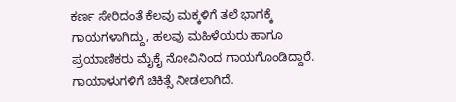ಕರ್ಣ ಸೇರಿದಂತೆ ಕೆಲವು ಮಕ್ಕಳಿಗೆ ತಲೆ ಭಾಗಕ್ಕೆ ಗಾಯಗಳಾಗಿದ್ದು, ಹಲವು ಮಹಿಳೆಯರು ಹಾಗೂ ಪ್ರಯಾಣಿಕರು ಮೈಕೈ ನೋವಿನಿಂದ ಗಾಯಗೊಂಡಿದ್ದಾರೆ. ಗಾಯಾಳುಗಳಿಗೆ ಚಿಕಿತ್ಸೆ ನೀಡಲಾಗಿದೆ.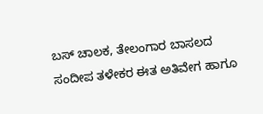ಬಸ್ ಚಾಲಕ, ತೇಲಂಗಾರ ಬಾಸಲದ ಸಂದೀಪ ತಳೇಕರ ಈತ ಅತಿವೇಗ ಹಾಗೂ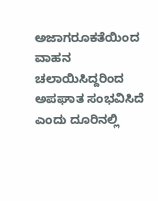ಅಜಾಗರೂಕತೆಯಿಂದ ವಾಹನ ಚಲಾಯಿಸಿದ್ದರಿಂದ ಅಪಘಾತ ಸಂಭವಿಸಿದೆ ಎಂದು ದೂರಿನಲ್ಲಿ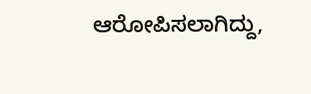ಆರೋಪಿಸಲಾಗಿದ್ದು,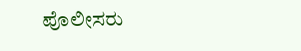ಪೊಲೀಸರು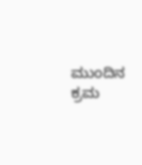ಮುಂದಿನ ಕ್ರಮ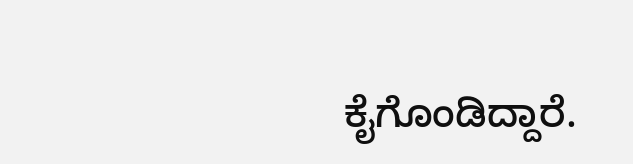ಕೈಗೊಂಡಿದ್ದಾರೆ.